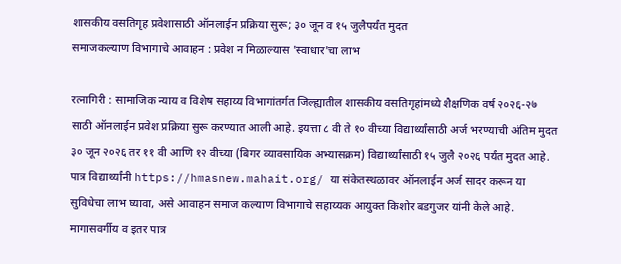शासकीय वसतिगृह प्रवेशासाठी ऑनलाईन प्रक्रिया सुरू; ३० जून व १५ जुलैपर्यंत मुदत
समाजकल्याण विभागाचे आवाहन : प्रवेश न मिळाल्यास 'स्वाधार'चा लाभ

रत्नागिरी : सामाजिक न्याय व विशेष सहाय्य विभागांतर्गत जिल्ह्यातील शासकीय वसतिगृहांमध्ये शैक्षणिक वर्ष २०२६-२७ साठी ऑनलाईन प्रवेश प्रक्रिया सुरू करण्यात आली आहे. इयत्ता ८ वी ते १० वीच्या विद्यार्थ्यांसाठी अर्ज भरण्याची अंतिम मुदत ३० जून २०२६ तर ११ वी आणि १२ वीच्या (बिगर व्यावसायिक अभ्यासक्रम) विद्यार्थ्यांसाठी १५ जुलै २०२६ पर्यंत मुदत आहे. पात्र विद्यार्थ्यांनी https://hmasnew.mahait.org/ या संकेतस्थळावर ऑनलाईन अर्ज सादर करून या सुविधेचा लाभ घ्यावा, असे आवाहन समाज कल्याण विभागाचे सहाय्यक आयुक्त किशोर बडगुजर यांनी केले आहे.
मागासवर्गीय व इतर पात्र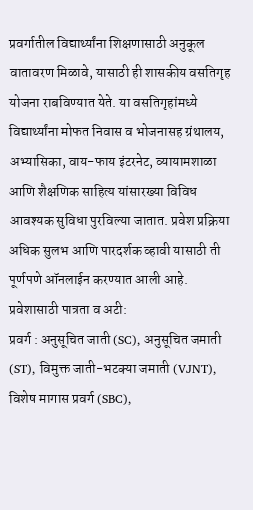प्रवर्गातील विद्यार्थ्यांना शिक्षणासाठी अनुकूल वातावरण मिळावे, यासाठी ही शासकीय वसतिगृह योजना राबविण्यात येते. या वसतिगृहांमध्ये विद्यार्थ्यांना मोफत निवास व भोजनासह ग्रंथालय, अभ्यासिका, वाय-फाय इंटरनेट, व्यायामशाळा आणि शैक्षणिक साहित्य यांसारख्या विविध आवश्यक सुविधा पुरविल्या जातात. प्रवेश प्रक्रिया अधिक सुलभ आणि पारदर्शक व्हावी यासाठी ती पूर्णपणे ऑनलाईन करण्यात आली आहे.
प्रवेशासाठी पात्रता व अटी:
प्रवर्ग : अनुसूचित जाती (SC), अनुसूचित जमाती (ST), विमुक्त जाती-भटक्या जमाती (VJNT), विशेष मागास प्रवर्ग (SBC),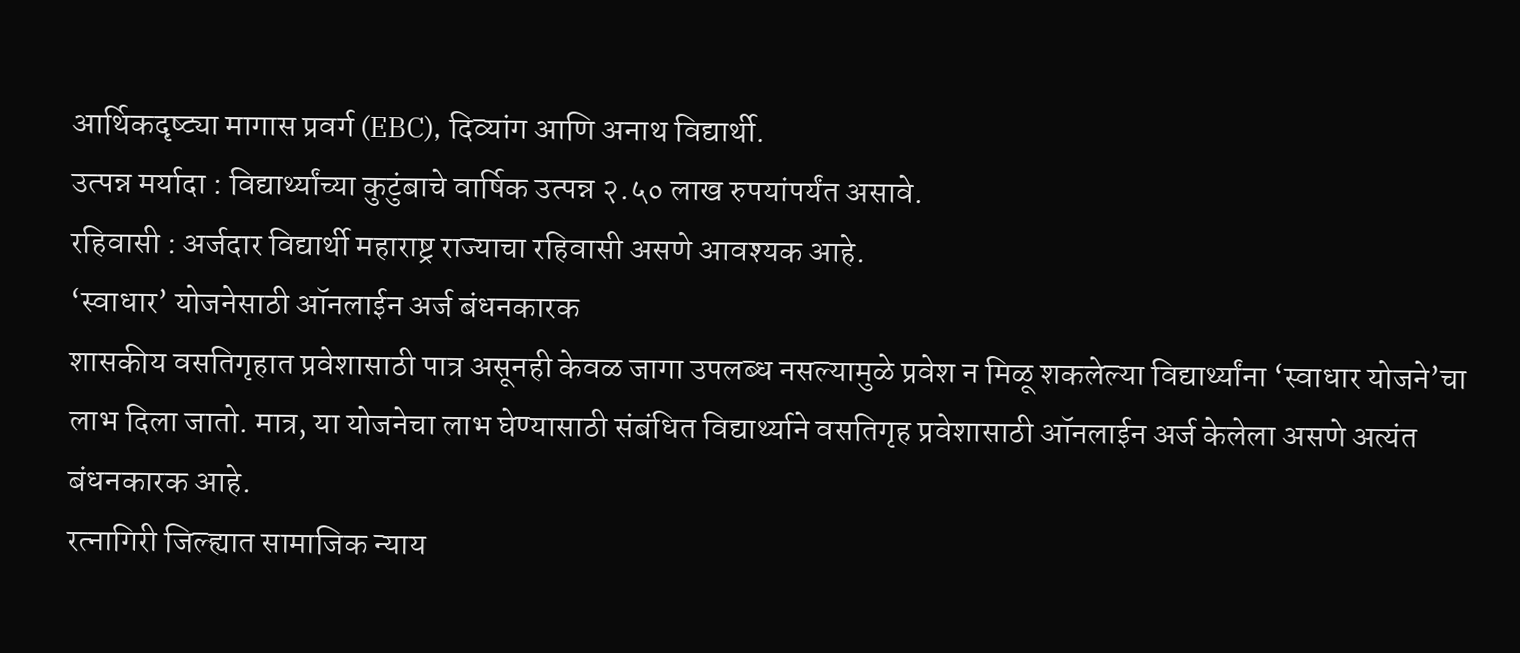आर्थिकदृष्ट्या मागास प्रवर्ग (EBC), दिव्यांग आणि अनाथ विद्यार्थी.
उत्पन्न मर्यादा : विद्यार्थ्यांच्या कुटुंबाचे वार्षिक उत्पन्न २.५० लाख रुपयांपर्यंत असावे.
रहिवासी : अर्जदार विद्यार्थी महाराष्ट्र राज्याचा रहिवासी असणे आवश्यक आहे.
‘स्वाधार’ योजनेसाठी ऑनलाईन अर्ज बंधनकारक
शासकीय वसतिगृहात प्रवेशासाठी पात्र असूनही केवळ जागा उपलब्ध नसल्यामुळे प्रवेश न मिळू शकलेल्या विद्यार्थ्यांना ‘स्वाधार योजने’चा लाभ दिला जातो. मात्र, या योजनेचा लाभ घेण्यासाठी संबंधित विद्यार्थ्याने वसतिगृह प्रवेशासाठी ऑनलाईन अर्ज केलेला असणे अत्यंत बंधनकारक आहे.
रत्नागिरी जिल्ह्यात सामाजिक न्याय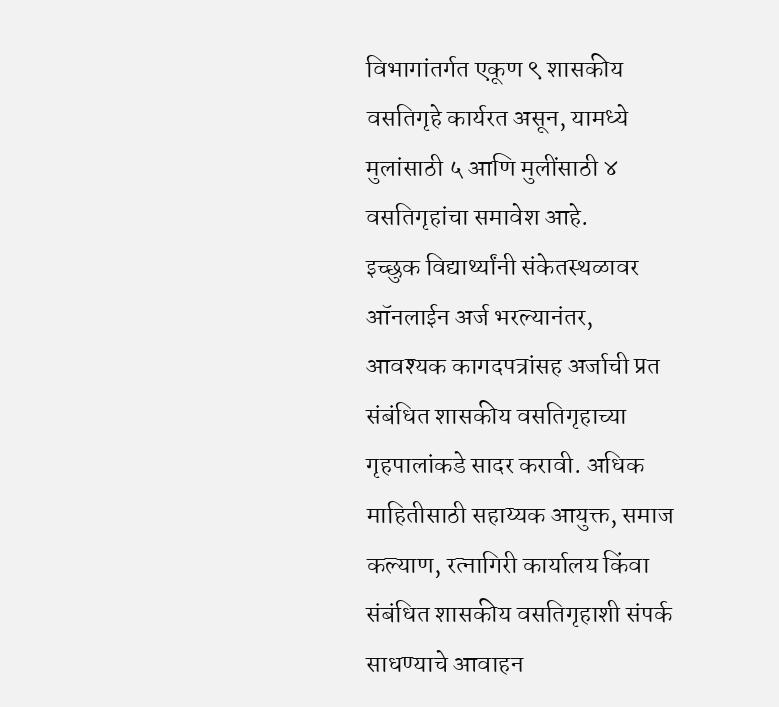विभागांतर्गत एकूण ९ शासकीय वसतिगृहे कार्यरत असून, यामध्ये मुलांसाठी ५ आणि मुलींसाठी ४ वसतिगृहांचा समावेश आहे.
इच्छुक विद्यार्थ्यांनी संकेतस्थळावर ऑनलाईन अर्ज भरल्यानंतर, आवश्यक कागदपत्रांसह अर्जाची प्रत संबंधित शासकीय वसतिगृहाच्या गृहपालांकडे सादर करावी. अधिक माहितीसाठी सहाय्यक आयुक्त, समाज कल्याण, रत्नागिरी कार्यालय किंवा संबंधित शासकीय वसतिगृहाशी संपर्क साधण्याचे आवाहन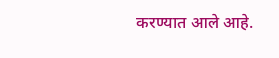करण्यात आले आहे.